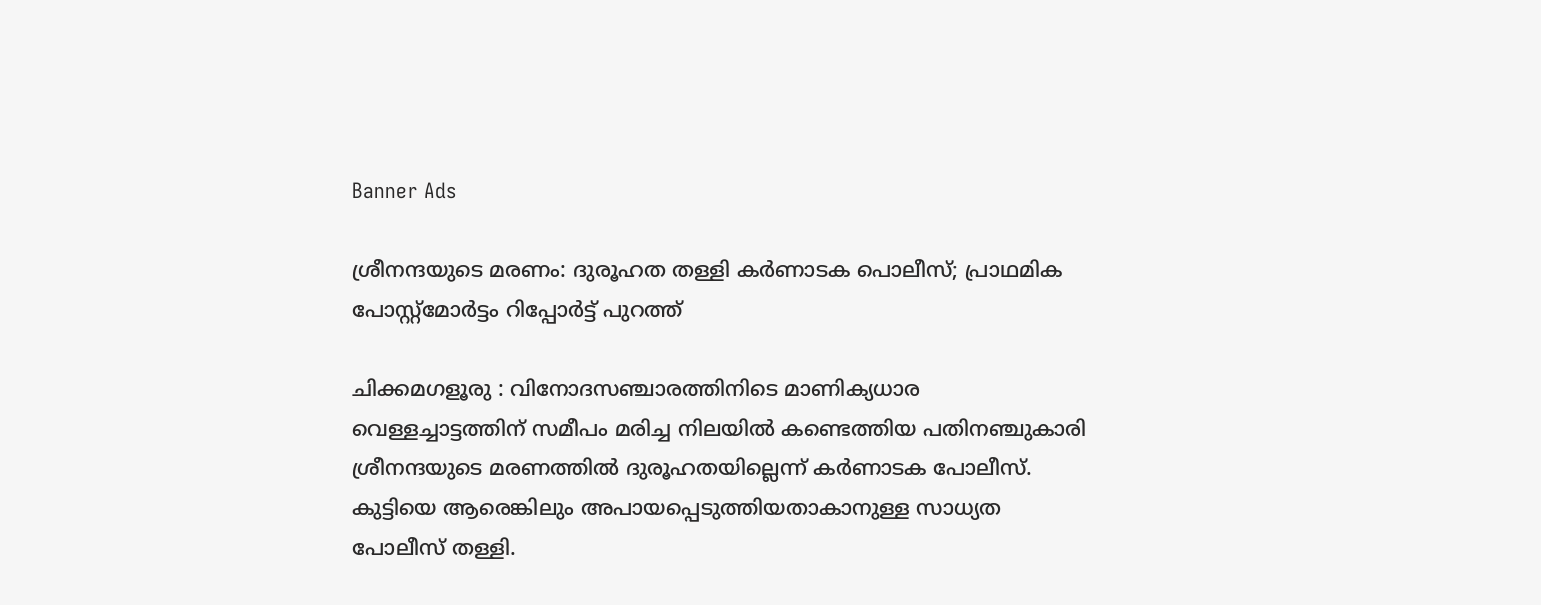Banner Ads

ശ്രീനന്ദയുടെ മരണം: ദുരൂഹത തള്ളി കർണാടക പൊലീസ്; പ്രാഥമിക പോസ്റ്റ്‌മോർട്ടം റിപ്പോർട്ട് പുറത്ത്

ചിക്കമഗളൂരു : വിനോദസഞ്ചാരത്തിനിടെ മാണിക്യധാര വെള്ളച്ചാട്ടത്തിന് സമീപം മരിച്ച നിലയിൽ കണ്ടെത്തിയ പതിനഞ്ചുകാരി ശ്രീനന്ദയുടെ മരണത്തിൽ ദുരൂഹതയില്ലെന്ന് കർണാടക പോലീസ്. കുട്ടിയെ ആരെങ്കിലും അപായപ്പെടുത്തിയതാകാനുള്ള സാധ്യത പോലീസ് തള്ളി.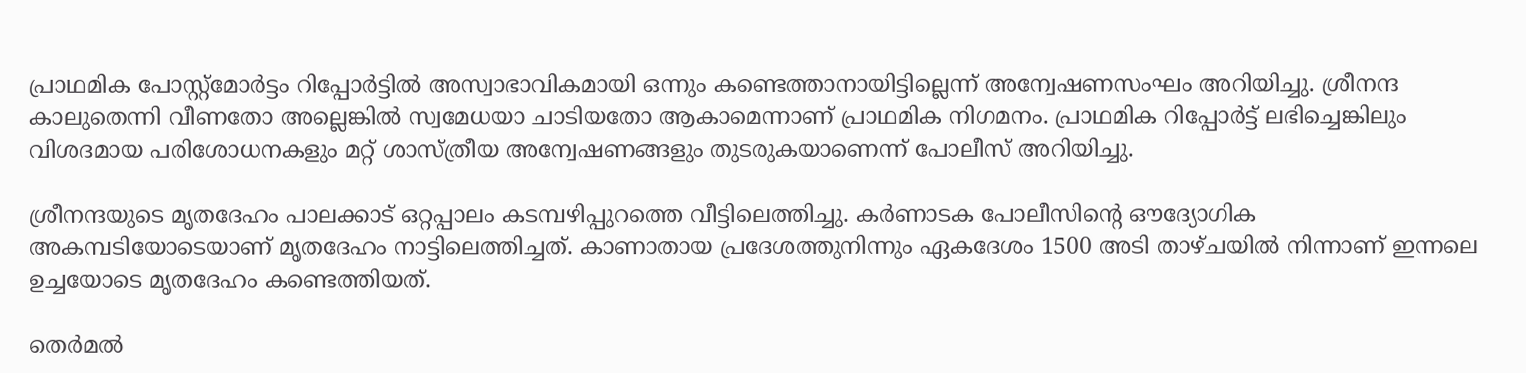പ്രാഥമിക പോസ്റ്റ്‌മോർട്ടം റിപ്പോർട്ടിൽ അസ്വാഭാവികമായി ഒന്നും കണ്ടെത്താനായിട്ടില്ലെന്ന് അന്വേഷണസംഘം അറിയിച്ചു. ശ്രീനന്ദ കാലുതെന്നി വീണതോ അല്ലെങ്കിൽ സ്വമേധയാ ചാടിയതോ ആകാമെന്നാണ് പ്രാഥമിക നിഗമനം. പ്രാഥമിക റിപ്പോർട്ട് ലഭിച്ചെങ്കിലും വിശദമായ പരിശോധനകളും മറ്റ് ശാസ്ത്രീയ അന്വേഷണങ്ങളും തുടരുകയാണെന്ന് പോലീസ് അറിയിച്ചു.

ശ്രീനന്ദയുടെ മൃതദേഹം പാലക്കാട് ഒറ്റപ്പാലം കടമ്പഴിപ്പുറത്തെ വീട്ടിലെത്തിച്ചു. കർണാടക പോലീസിന്റെ ഔദ്യോഗിക അകമ്പടിയോടെയാണ് മൃതദേഹം നാട്ടിലെത്തിച്ചത്. കാണാതായ പ്രദേശത്തുനിന്നും ഏകദേശം 1500 അടി താഴ്ചയിൽ നിന്നാണ് ഇന്നലെ ഉച്ചയോടെ മൃതദേഹം കണ്ടെത്തിയത്.

തെർമൽ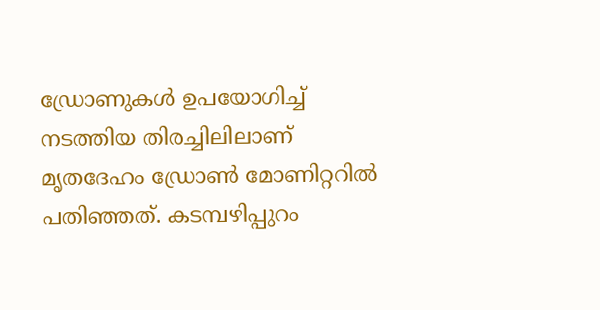ഡ്രോണുകൾ ഉപയോഗിച്ച് നടത്തിയ തിരച്ചിലിലാണ് മൃതദേഹം ഡ്രോൺ മോണിറ്ററിൽ പതിഞ്ഞത്. കടമ്പഴിപ്പുറം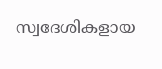സ്വദേശികളായ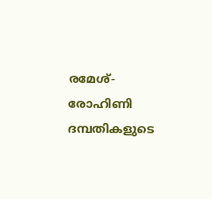രമേശ്-രോഹിണി ദമ്പതികളുടെ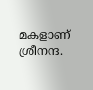മകളാണ് ശ്രീനന്ദ.